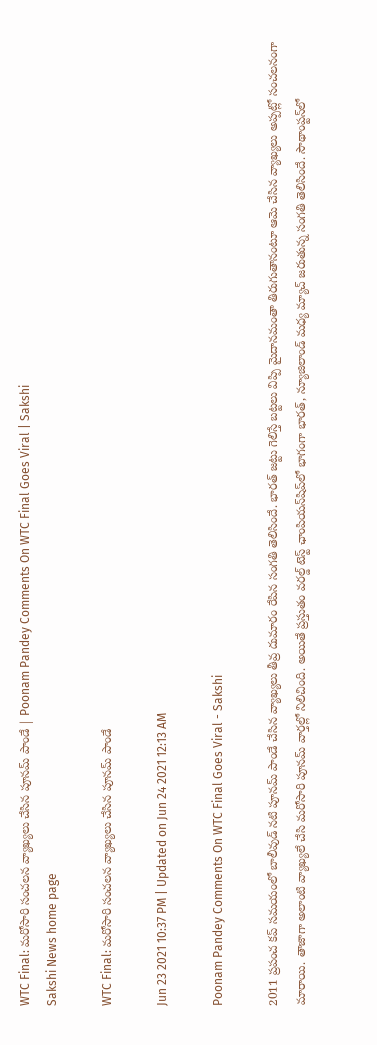WTC Final: మరోసారి సంచలన వ్యాఖ్యలు చేసిన పూనమ్‌ పాండే | Poonam Pandey Comments On WTC Final Goes Viral | Sakshi
Sakshi News home page

WTC Final: మరోసారి సంచలన వ్యాఖ్యలు చేసిన పూనమ్‌ పాండే

Jun 23 2021 10:37 PM | Updated on Jun 24 2021 12:13 AM

Poonam Pandey Comments On WTC Final Goes Viral - Sakshi

2011 ప్రపంచ కప్‌ సమయంలో బాలీవుడ్‌ నటి పూనమ్‌ పాండే చేసిన వ్యాఖ్యలు తీవ్ర దుమారం రేపిన సంగతి తెలిసిందే. భారత్‌ జట్టు గెలిస్తే బట్టలు విప్పి మైదానమంతా తిరుగుతానంటూ ఆమె చేసిన వ్యాఖ్యలు అప్పట్లో సంచలనంగా మారాయి. తాజాగా అలాంటి వ్యాఖ్యలే చేసి మరోసారి పూనమ్‌ వార్తల్లో నిలిచింది. అయితే ప్రస్తుతం వరల్డ్‌ టెస్ట్‌ ఛాంపియన్‌షిప్‌లో భాగంగా భారత్‌, న్యూజిలాండ్‌ మధ్య మ్యాచ్‌ జరుతున్న సంగతి తెలిసిందే. సౌథాంప్టన్‌లో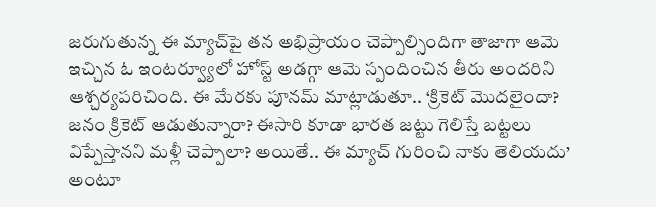జరుగుతున్న ఈ మ్యాచ్‌పై తన అభిప్రాయం చెప్పాల్సిందిగా తాజాగా ఆమె ఇచ్చిన ఓ ఇంటర్వ్యూలో హోస్ట్‌ అడగ్గా ఆమె స్పందించిన తీరు అందరిని ఆశ్చర్యపరిచింది. ఈ మేరకు పూనమ్‌ మాట్లాడుతూ.. ‘క్రికెట్‌ మొదలైందా? జనం క్రికెట్‌ ఆడుతున్నారా? ఈసారి కూడా భారత జట్టు గెలిస్తే బట్టలు విప్పేస్తానని మళ్లీ చెప్పాలా? అయితే.. ఈ మ్యాచ్‌ గురించి నాకు తెలియదు’ అంటూ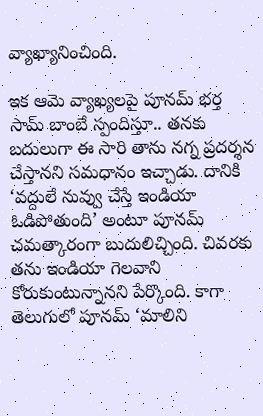వ్యాఖ్యానించింది.

ఇక ఆమె వ్యాఖ్యలపై పూనమ్‌ భర్త సామ్‌ బాంబే స్పందిస్తూ.. తనకు బదులుగా ఈ సారి తాను నగ్న ప్రదర్శన చేస్తానని సమధానం ఇచ్చాడు. దానికి ‘వద్దులే నువ్వు చేస్తే ఇండియా ఓడిపోతుంది’ అంటూ పూనమ్‌ చమత్కారంగా బుదులిచ్చింది. చివరకు తను ఇండియా గెలవాని కోరుకుంటున్నానని పేర్కొంది. కాగా తెలుగులో పూనమ్‌ ‘మాలిని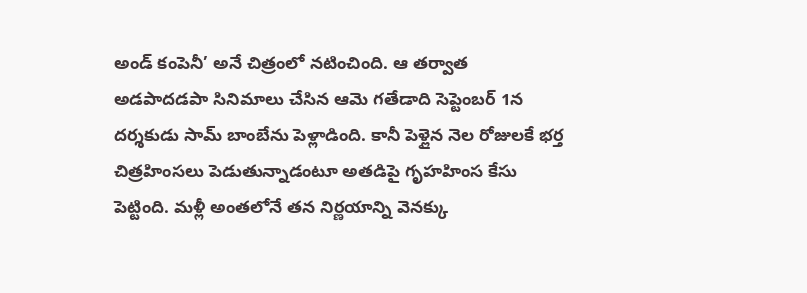అండ్‌ కంపెనీ’ అనే చిత్రంలో నటించింది. ఆ తర్వాత అడపాదడపా సినిమాలు చేసిన ఆమె గతేడాది సెప్టెంబర్‌ 1న దర్శకుడు సామ్‌ బాంబేను పెళ్లాడింది. కానీ పెళ్లైన నెల రోజులకే భర్త చిత్రహింసలు పెడుతున్నాడంటూ అతడిపై గృహహింస కేసు పెట్టింది. మళ్లీ అంతలోనే తన నిర్ణయాన్ని వెనక్కు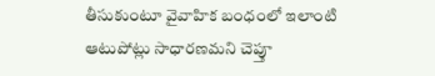తీసుకుంటూ వైవాహిక బంధంలో ఇలాంటి ఆటుపోట్లు సాధారణమని చెప్తూ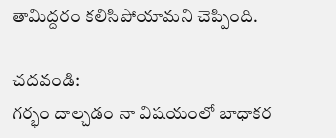తామిద్దరం కలిసిపోయామని చెప్పింది.

చదవండి:
గర్భం దాల్చడం నా విషయంలో బాధాకర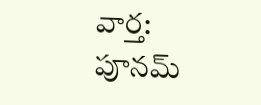వార్త: పూనమ్‌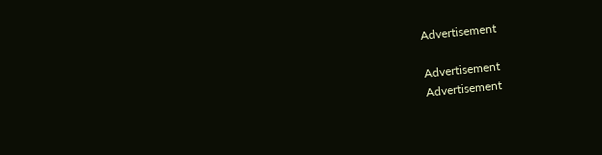Advertisement

Advertisement
Advertisement